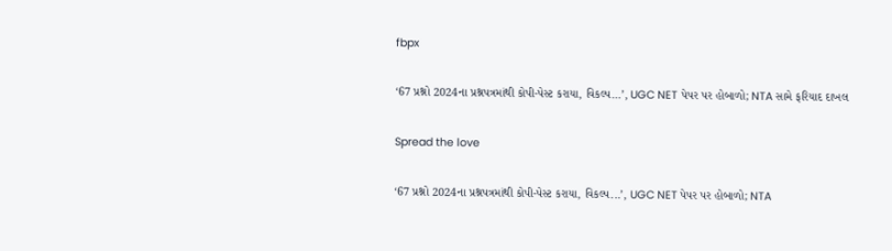fbpx

‘67 પ્રશ્નો 2024ના પ્રશ્નપત્રમાંથી કોપી-પેસ્ટ કરાયા, વિકલ્પ…’, UGC NET પેપર પર હોબાળો; NTA સામે ફરિયાદ દાખલ

Spread the love

‘67 પ્રશ્નો 2024ના પ્રશ્નપત્રમાંથી કોપી-પેસ્ટ કરાયા, વિકલ્પ...’, UGC NET પેપર પર હોબાળો; NTA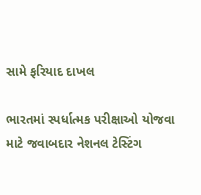સામે ફરિયાદ દાખલ

ભારતમાં સ્પર્ધાત્મક પરીક્ષાઓ યોજવા માટે જવાબદાર નેશનલ ટેસ્ટિંગ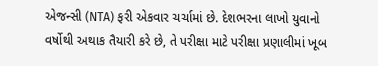એજન્સી (NTA) ફરી એકવાર ચર્ચામાં છે. દેશભરના લાખો યુવાનો વર્ષોથી અથાક તૈયારી કરે છે, તે પરીક્ષા માટે પરીક્ષા પ્રણાલીમાં ખૂબ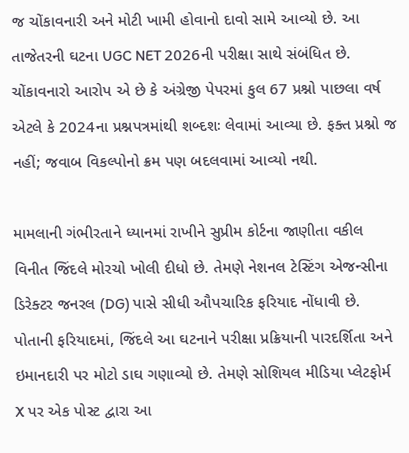જ ચોંકાવનારી અને મોટી ખામી હોવાનો દાવો સામે આવ્યો છે. આ તાજેતરની ઘટના UGC NET 2026ની પરીક્ષા સાથે સંબંધિત છે. ચોંકાવનારો આરોપ એ છે કે અંગ્રેજી પેપરમાં કુલ 67 પ્રશ્નો પાછલા વર્ષ એટલે કે 2024ના પ્રશ્નપત્રમાંથી શબ્દશઃ લેવામાં આવ્યા છે. ફક્ત પ્રશ્નો જ નહીં; જવાબ વિકલ્પોનો ક્રમ પણ બદલવામાં આવ્યો નથી.

મામલાની ગંભીરતાને ધ્યાનમાં રાખીને સુપ્રીમ કોર્ટના જાણીતા વકીલ વિનીત જિંદલે મોરચો ખોલી દીધો છે. તેમણે નેશનલ ટેસ્ટિંગ એજન્સીના ડિરેક્ટર જનરલ (DG) પાસે સીધી ઔપચારિક ફરિયાદ નોંધાવી છે. પોતાની ફરિયાદમાં, જિંદલે આ ઘટનાને પરીક્ષા પ્રક્રિયાની પારદર્શિતા અને ઇમાનદારી પર મોટો ડાઘ ગણાવ્યો છે. તેમણે સોશિયલ મીડિયા પ્લેટફોર્મ X પર એક પોસ્ટ દ્વારા આ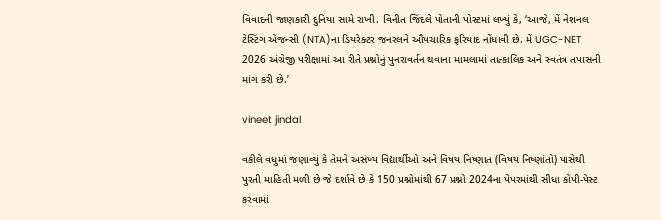વિવાદની જાણકારી દુનિયા સામે રાખી. વિનીત જિંદલે પોતાની પોસ્ટમાં લખ્યું કે, ‘આજે, મેં નેશનલ ટેસ્ટિંગ એજન્સી (NTA)ના ડિયરેક્ટર જનરલને ઔપચારિક ફરિયાદ નોંધાવી છે. મેં UGC-NET 2026 અંગ્રેજી પરીક્ષામાં આ રીતે પ્રશ્નોનું પુનરાવર્તન થવાના મામલામાં તાત્કાલિક અને સ્વતંત્ર તપાસની માંગ કરી છે.’

vineet jindal

વકીલે વધુમાં જણાવ્યું કે તેમને અસંખ્ય વિદ્યાર્થીઓ અને વિષય નિષ્ણાત (વિષય નિષ્ણાંતો) પાસેથી પુરતી માહિતી મળી છે જે દર્શાવે છે કે 150 પ્રશ્નોમાંથી 67 પ્રશ્નો 2024ના પેપરમાંથી સીધા કોપી-પેસ્ટ કરવામાં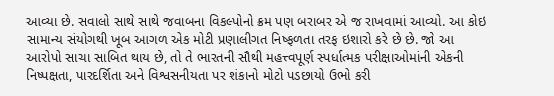આવ્યા છે. સવાલો સાથે સાથે જવાબના વિકલ્પોનો ક્રમ પણ બરાબર એ જ રાખવામાં આવ્યો. આ કોઇ સામાન્ય સંયોગથી ખૂબ આગળ એક મોટી પ્રણાલીગત નિષ્ફળતા તરફ ઇશારો કરે છે છે. જો આ આરોપો સાચા સાબિત થાય છે, તો તે ભારતની સૌથી મહત્ત્વપૂર્ણ સ્પર્ધાત્મક પરીક્ષાઓમાંની એકની નિષ્પક્ષતા, પારદર્શિતા અને વિશ્વસનીયતા પર શંકાનો મોટો પડછાયો ઉભો કરી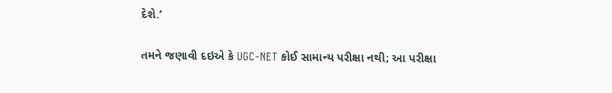દેશે.’

તમને જણાવી દઇએ કે UGC-NET કોઈ સામાન્ય પરીક્ષા નથી; આ પરીક્ષા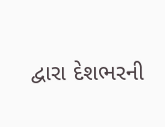દ્વારા દેશભરની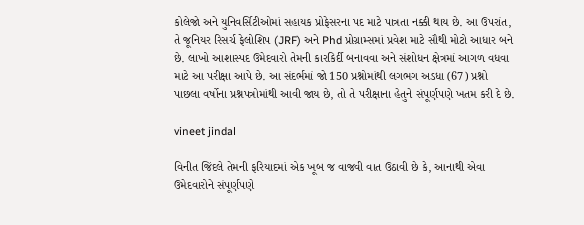કોલેજો અને યુનિવર્સિટીઓમાં સહાયક પ્રોફેસરના પદ માટે પાત્રતા નક્કી થાય છે. આ ઉપરાંત, તે જૂનિયર રિસર્ચ ફેલોશિપ (JRF) અને Phd પ્રોગ્રામ્સમાં પ્રવેશ માટે સૌથી મોટો આધાર બને છે. લાખો આશાસ્પદ ઉમેદવારો તેમની કારકિર્દી બનાવવા અને સંશોધન ક્ષેત્રમાં આગળ વધવા માટે આ પરીક્ષા આપે છે. આ સંદર્ભમાં જો 150 પ્રશ્નોમાંથી લગભગ અડધા (67) પ્રશ્નો પાછલા વર્ષોના પ્રશ્નપત્રોમાંથી આવી જાય છે, તો તે પરીક્ષાના હેતુને સંપૂર્ણપણે ખતમ કરી દે છે.

vineet jindal

વિનીત જિંદલે તેમની ફરિયાદમાં એક ખૂબ જ વાજવી વાત ઉઠાવી છે કે, આનાથી એવા ઉમેદવારોને સંપૂર્ણપણે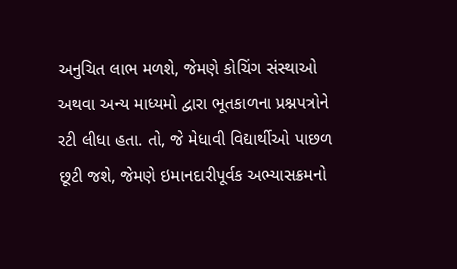અનુચિત લાભ મળશે, જેમણે કોચિંગ સંસ્થાઓ અથવા અન્ય માધ્યમો દ્વારા ભૂતકાળના પ્રશ્નપત્રોને રટી લીધા હતા. તો, જે મેધાવી વિદ્યાર્થીઓ પાછળ છૂટી જશે, જેમણે ઇમાનદારીપૂર્વક અભ્યાસક્રમનો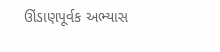ઊંડાણપૂર્વક અભ્યાસ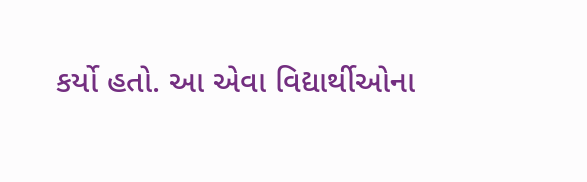કર્યો હતો. આ એવા વિદ્યાર્થીઓના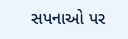સપનાઓ પર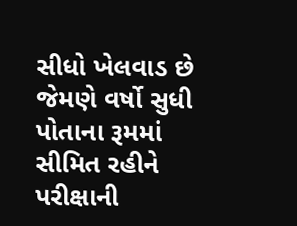સીધો ખેલવાડ છે જેમણે વર્ષો સુધી પોતાના રૂમમાં સીમિત રહીને પરીક્ષાની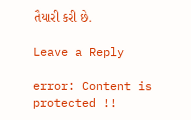તૈયારી કરી છે.

Leave a Reply

error: Content is protected !!